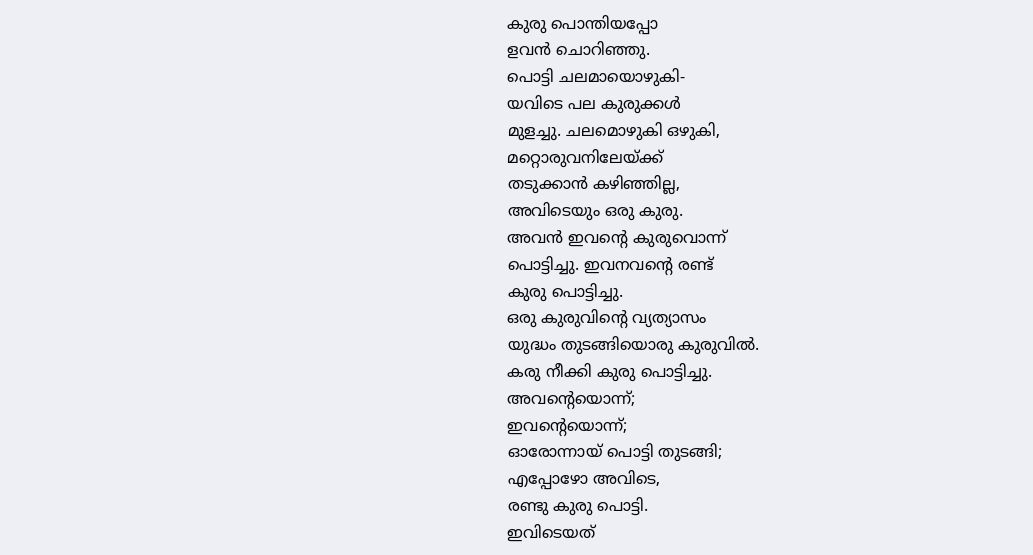കുരു പൊന്തിയപ്പോ
ളവൻ ചൊറിഞ്ഞു.
പൊട്ടി ചലമായൊഴുകി-
യവിടെ പല കുരുക്കൾ
മുളച്ചു. ചലമൊഴുകി ഒഴുകി,
മറ്റൊരുവനിലേയ്ക്ക്
തടുക്കാൻ കഴിഞ്ഞില്ല,
അവിടെയും ഒരു കുരു.
അവൻ ഇവന്റെ കുരുവൊന്ന്
പൊട്ടിച്ചു. ഇവനവന്റെ രണ്ട്
കുരു പൊട്ടിച്ചു.
ഒരു കുരുവിന്റെ വ്യത്യാസം
യുദ്ധം തുടങ്ങിയൊരു കുരുവിൽ.
കരു നീക്കി കുരു പൊട്ടിച്ചു.
അവന്റെയൊന്ന്;
ഇവന്റെയൊന്ന്;
ഓരോന്നായ് പൊട്ടി തുടങ്ങി;
എപ്പോഴോ അവിടെ,
രണ്ടു കുരു പൊട്ടി.
ഇവിടെയത്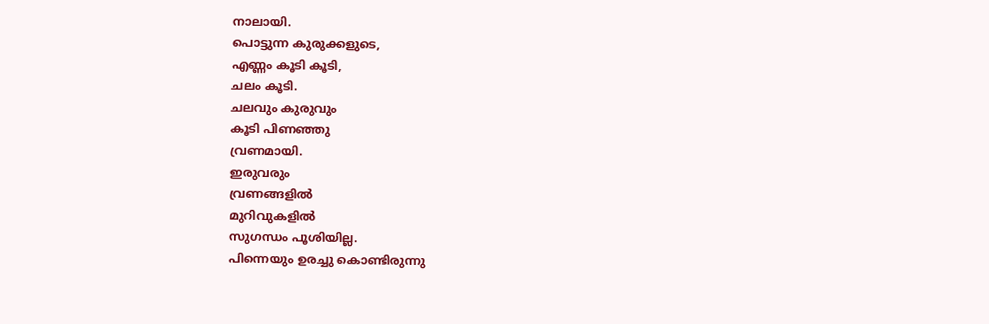നാലായി.
പൊട്ടുന്ന കുരുക്കളുടെ,
എണ്ണം കൂടി കൂടി,
ചലം കൂടി.
ചലവും കുരുവും
കൂടി പിണഞ്ഞു
വ്രണമായി.
ഇരുവരും
വ്രണങ്ങളിൽ
മുറിവുകളിൽ
സുഗന്ധം പൂശിയില്ല.
പിന്നെയും ഉരച്ചു കൊണ്ടിരുന്നു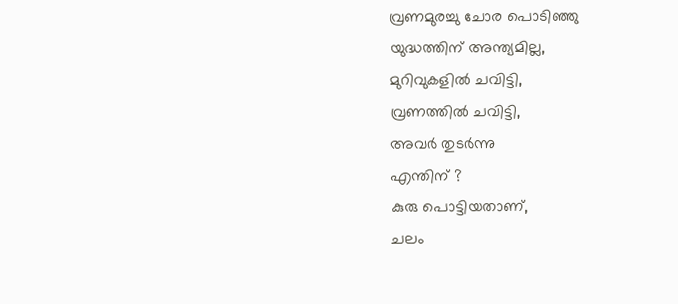വ്രണമുരച്ചു ചോര പൊടിഞ്ഞു
യുദ്ധത്തിന് അന്ത്യമില്ല,
മുറിവുകളിൽ ചവിട്ടി,
വ്രണത്തിൽ ചവിട്ടി,
അവർ തുടർന്നു
എന്തിന് ?
കുരു പൊട്ടിയതാണ്,
ചലം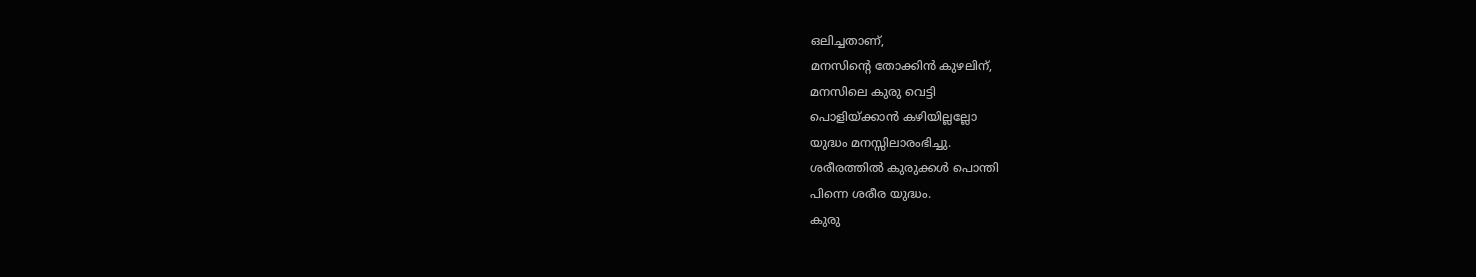ഒലിച്ചതാണ്,
മനസിന്റെ തോക്കിൻ കുഴലിന്,
മനസിലെ കുരു വെട്ടി
പൊളിയ്ക്കാൻ കഴിയില്ലല്ലോ
യുദ്ധം മനസ്സിലാരംഭിച്ചു.
ശരീരത്തിൽ കുരുക്കൾ പൊന്തി
പിന്നെ ശരീര യുദ്ധം.
കുരു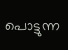പൊട്ടുന്ന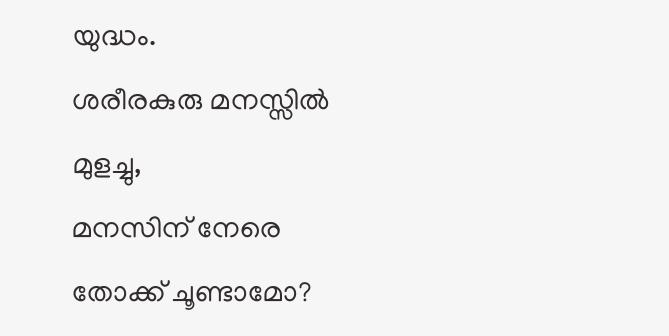യുദ്ധം.
ശരീരകുരു മനസ്സിൽ മുളച്ചു,
മനസിന് നേരെ തോക്ക് ചൂണ്ടാമോ?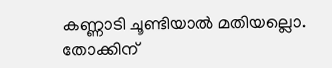കണ്ണാടി ചൂണ്ടിയാൽ മതിയല്ലൊ.
തോക്കിന്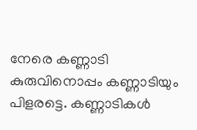നേരെ കണ്ണാടി
കുരുവിനൊപ്പം കണ്ണാടിയും
പിളരട്ടെ. കണ്ണാടികൾ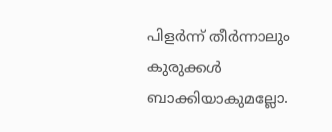പിളർന്ന് തീർന്നാലും
കുരുക്കൾ ബാക്കിയാകുമല്ലോ.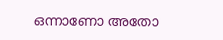ഒന്നാണോ അതോ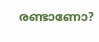രണ്ടാണോ?